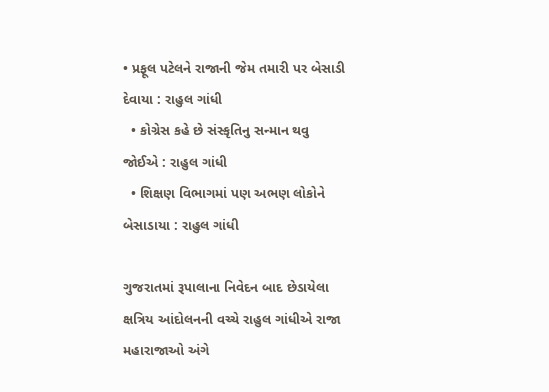• પ્રફૂલ પટેલને રાજાની જેમ તમારી પર બેસાડી દેવાયા : રાહુલ ગાંધી
  • કોગ્રેસ કહે છે સંસ્કૃતિનુ સન્માન થવુ જોઈએ : રાહુલ ગાંધી
  • શિક્ષણ વિભાગમાં પણ અભણ લોકોને બેસાડાયા : રાહુલ ગાંધી

ગુજરાતમાં રૂપાલાના નિવેદન બાદ છેડાયેલા ક્ષત્રિય આંદોલનની વચ્ચે રાહુલ ગાંધીએ રાજા મહારાજાઓ અંગે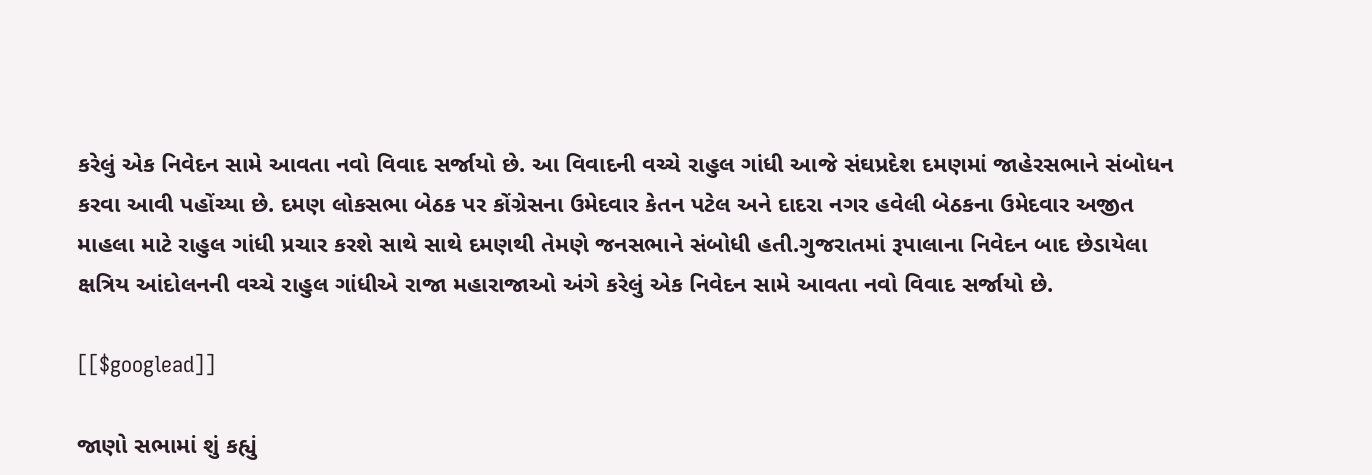કરેલું એક નિવેદન સામે આવતા નવો વિવાદ સર્જાયો છે. આ વિવાદની વચ્ચે રાહુલ ગાંધી આજે સંઘપ્રદેશ દમણમાં જાહેરસભાને સંબોધન કરવા આવી પહોંચ્યા છે. દમણ લોકસભા બેઠક પર કોંગ્રેસના ઉમેદવાર કેતન પટેલ અને દાદરા નગર હવેલી બેઠકના ઉમેદવાર અજીત માહલા માટે રાહુલ ગાંધી પ્રચાર કરશે સાથે સાથે દમણથી તેમણે જનસભાને સંબોધી હતી.ગુજરાતમાં રૂપાલાના નિવેદન બાદ છેડાયેલા ક્ષત્રિય આંદોલનની વચ્ચે રાહુલ ગાંધીએ રાજા મહારાજાઓ અંગે કરેલું એક નિવેદન સામે આવતા નવો વિવાદ સર્જાયો છે.

[[$googlead]]

જાણો સભામાં શું કહ્યું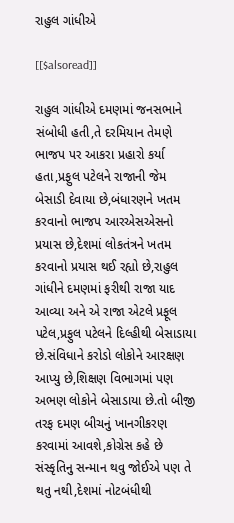રાહુલ ગાંધીએ

[[$alsoread]]

રાહુલ ગાંધીએ દમણમાં જનસભાને સંબોધી હતી,તે દરમિયાન તેમણે ભાજપ પર આકરા પ્રહારો કર્યા હતા,પ્રફુલ પટેલને રાજાની જેમ બેસાડી દેવાયા છે,બંધારણને ખતમ કરવાનો ભાજપ આરએસએસનો પ્રયાસ છે,દેશમાં લોકતંત્રને ખતમ કરવાનો પ્રયાસ થઈ રહ્યો છે,રાહુલ ગાંધીને દમણમાં ફરીથી રાજા યાદ આવ્યા અને એ રાજા એટલે પ્રફૂલ પટેલ,પ્રફુલ પટેલને દિલ્હીથી બેસાડાયા છે.સંવિધાને કરોડો લોકોને આરક્ષણ આપ્યુ છે,શિક્ષણ વિભાગમાં પણ અભણ લોકોને બેસાડાયા છે.તો બીજી તરફ દમણ બીચનું ખાનગીકરણ કરવામાં આવશે,કોગ્રેસ કહે છે સંસ્કૃતિનુ સન્માન થવુ જોઈએ પણ તે થતુ નથી,દેશમાં નોટબંધીથી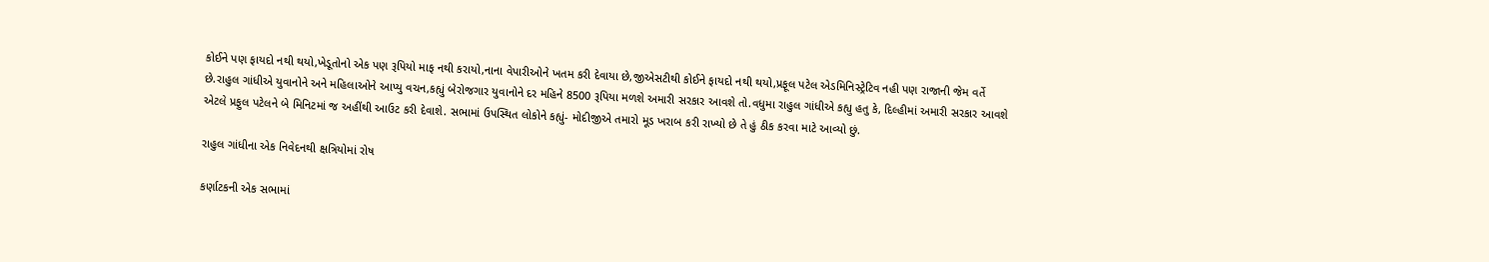કોઈને પણ ફાયદો નથી થયો,ખેડૂતોનો એક પણ રૂપિયો માફ નથી કરાયો,નાના વેપારીઓને ખતમ કરી દેવાયા છે,જીએસટીથી કોઈને ફાયદો નથી થયો,પ્રફૂલ પટેલ એડમિનિસ્ટ્રેટિવ નહી પણ રાજાની જેમ વર્તે છે.રાહુલ ગાંધીએ યુવાનોને અને મહિલાઓને આપ્યુ વચન,કહ્યું બેરોજગાર યુવાનોને દર મહિને 8500 રૂપિયા મળશે અમારી સરકાર આવશે તો.વધુમા રાહુલ ગાંધીએ કહ્યુ હતુ કે, દિલ્હીમાં અમારી સરકાર આવશે એટલે પ્રફુલ પટેલને બે મિનિટમાં જ અહીંથી આઉટ કરી દેવાશે. સભામાં ઉપસ્થિત લોકોને કહ્યું- મોદીજીએ તમારો મૂડ ખરાબ કરી રાખ્યો છે તે હું ઠીક કરવા માટે આવ્યો છું.

રાહુલ ગાંધીના એક નિવેદનથી ક્ષત્રિયોમાં રોષ

કર્ણાટકની એક સભામાં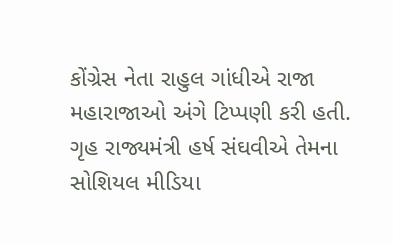કોંગ્રેસ નેતા રાહુલ ગાંધીએ રાજા મહારાજાઓ અંગે ટિપ્પણી કરી હતી. ગૃહ રાજ્યમંત્રી હર્ષ સંઘવીએ તેમના સોશિયલ મીડિયા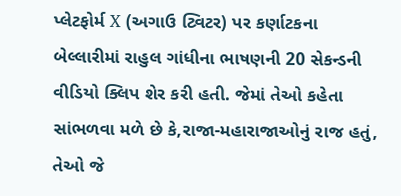પ્લેટફોર્મ X (અગાઉ ટ્વિટર) પર કર્ણાટકના બેલ્લારીમાં રાહુલ ગાંધીના ભાષણની 20 સેકન્ડની વીડિયો ક્લિપ શેર કરી હતી. જેમાં તેઓ કહેતા સાંભળવા મળે છે કે,રાજા-મહારાજાઓનું રાજ હતું, તેઓ જે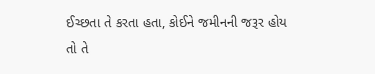ઈચ્છતા તે કરતા હતા, કોઈને જમીનની જરૂર હોય તો તે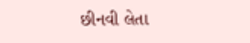છીનવી લેતા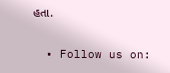હતા.

  • Follow us on: